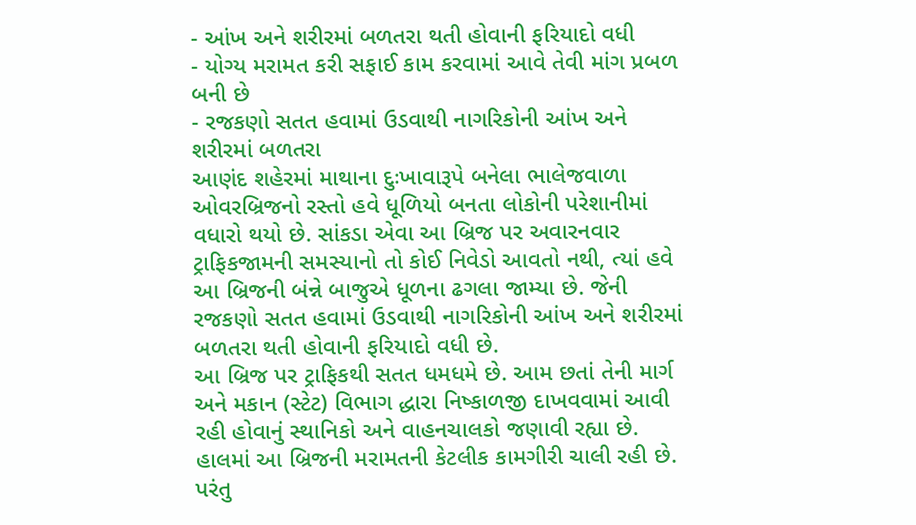- આંખ અને શરીરમાં બળતરા થતી હોવાની ફરિયાદો વધી
- યોગ્ય મરામત કરી સફાઈ કામ કરવામાં આવે તેવી માંગ પ્રબળ બની છે
- રજકણો સતત હવામાં ઉડવાથી નાગરિકોની આંખ અને શરીરમાં બળતરા
આણંદ શહેરમાં માથાના દુઃખાવારૂપે બનેલા ભાલેજવાળા ઓવરબ્રિજનો રસ્તો હવે ધૂળિયો બનતા લોકોની પરેશાનીમાં વધારો થયો છે. સાંકડા એવા આ બ્રિજ પર અવારનવાર ટ્રાફિકજામની સમસ્યાનો તો કોઈ નિવેડો આવતો નથી, ત્યાં હવે આ બ્રિજની બંન્ને બાજુએ ધૂળના ઢગલા જામ્યા છે. જેની રજકણો સતત હવામાં ઉડવાથી નાગરિકોની આંખ અને શરીરમાં બળતરા થતી હોવાની ફરિયાદો વધી છે.
આ બ્રિજ પર ટ્રાફિકથી સતત ધમધમે છે. આમ છતાં તેની માર્ગ અને મકાન (સ્ટેટ) વિભાગ દ્ધારા નિષ્કાળજી દાખવવામાં આવી રહી હોવાનું સ્થાનિકો અને વાહનચાલકો જણાવી રહ્યા છે. હાલમાં આ બ્રિજની મરામતની કેટલીક કામગીરી ચાલી રહી છે. પરંતુ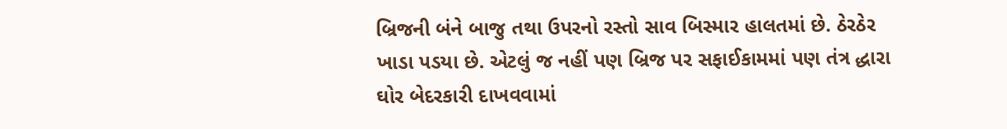બ્રિજની બંને બાજુ તથા ઉપરનો રસ્તો સાવ બિસ્માર હાલતમાં છે. ઠેરઠેર ખાડા પડયા છે. એટલું જ નહીં પણ બ્રિજ પર સફાઈકામમાં પણ તંત્ર દ્ધારા ઘોર બેદરકારી દાખવવામાં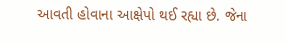આવતી હોવાના આક્ષેપો થઈ રહ્યા છે. જેના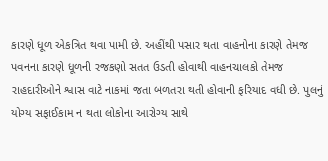કારણે ધૂળ એકત્રિત થવા પામી છે. અહીંથી પસાર થતા વાહનોના કારણે તેમજ પવનના કારણે ધૂળની રજકણો સતત ઉડતી હોવાથી વાહનચાલકો તેમજ રાહદારીઓને શ્વાસ વાટે નાકમાં જતા બળતરા થતી હોવાની ફરિયાદ વધી છે. પુલનું યોગ્ય સફાઈકામ ન થતા લોકોના આરોગ્ય સાથે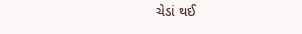ચેડાં થઈ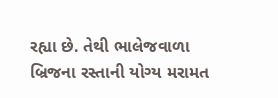રહ્યા છે. તેથી ભાલેજવાળા બ્રિજના રસ્તાની યોગ્ય મરામત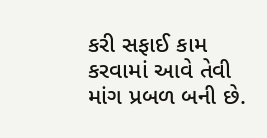કરી સફાઈ કામ કરવામાં આવે તેવી માંગ પ્રબળ બની છે.